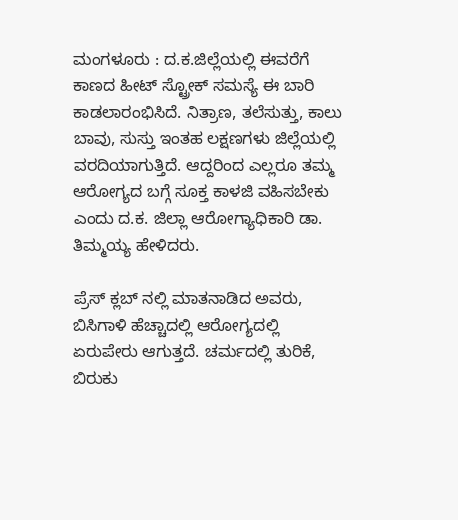ಮಂಗಳೂರು : ದ.ಕ.ಜಿಲ್ಲೆಯಲ್ಲಿ ಈವರೆಗೆ ಕಾಣದ ಹೀಟ್ ಸ್ಟ್ರೋಕ್ ಸಮಸ್ಯೆ ಈ ಬಾರಿ ಕಾಡಲಾರಂಭಿಸಿದೆ. ನಿತ್ರಾಣ, ತಲೆಸುತ್ತು, ಕಾಲು ಬಾವು, ಸುಸ್ತು ಇಂತಹ ಲಕ್ಷಣಗಳು ಜಿಲ್ಲೆಯಲ್ಲಿ ವರದಿಯಾಗುತ್ತಿದೆ. ಆದ್ದರಿಂದ ಎಲ್ಲರೂ ತಮ್ಮ ಆರೋಗ್ಯದ ಬಗ್ಗೆ ಸೂಕ್ತ ಕಾಳಜಿ ವಹಿಸಬೇಕು ಎಂದು ದ.ಕ. ಜಿಲ್ಲಾ ಆರೋಗ್ಯಾಧಿಕಾರಿ ಡಾ. ತಿಮ್ಮಯ್ಯ ಹೇಳಿದರು.

ಪ್ರೆಸ್ ಕ್ಲಬ್ ನಲ್ಲಿ ಮಾತನಾಡಿದ ಅವರು, ಬಿಸಿಗಾಳಿ ಹೆಚ್ಚಾದಲ್ಲಿ ಆರೋಗ್ಯದಲ್ಲಿ ಏರುಪೇರು ಆಗುತ್ತದೆ. ಚರ್ಮದಲ್ಲಿ ತುರಿಕೆ, ಬಿರುಕು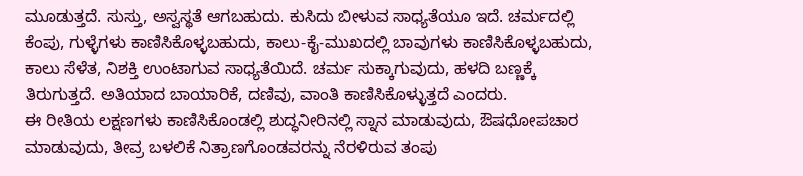ಮೂಡುತ್ತದೆ. ಸುಸ್ತು, ಅಸ್ವಸ್ಥತೆ ಆಗಬಹುದು. ಕುಸಿದು ಬೀಳುವ ಸಾಧ್ಯತೆಯೂ ಇದೆ. ಚರ್ಮದಲ್ಲಿ ಕೆಂಪು, ಗುಳ್ಳೆಗಳು ಕಾಣಿಸಿಕೊಳ್ಳಬಹುದು, ಕಾಲು-ಕೈ-ಮುಖದಲ್ಲಿ ಬಾವುಗಳು ಕಾಣಿಸಿಕೊಳ್ಳಬಹುದು, ಕಾಲು ಸೆಳೆತ, ನಿಶಕ್ತಿ ಉಂಟಾಗುವ ಸಾಧ್ಯತೆಯಿದೆ. ಚರ್ಮ ಸುಕ್ಕಾಗುವುದು, ಹಳದಿ ಬಣ್ಣಕ್ಕೆ ತಿರುಗುತ್ತದೆ. ಅತಿಯಾದ ಬಾಯಾರಿಕೆ, ದಣಿವು, ವಾಂತಿ ಕಾಣಿಸಿಕೊಳ್ಳುತ್ತದೆ ಎಂದರು.
ಈ ರೀತಿಯ ಲಕ್ಷಣಗಳು ಕಾಣಿಸಿಕೊಂಡಲ್ಲಿ ಶುದ್ಧನೀರಿನಲ್ಲಿ ಸ್ನಾನ ಮಾಡುವುದು, ಔಷಧೋಪಚಾರ ಮಾಡುವುದು, ತೀವ್ರ ಬಳಲಿಕೆ ನಿತ್ರಾಣಗೊಂಡವರನ್ನು ನೆರಳಿರುವ ತಂಪು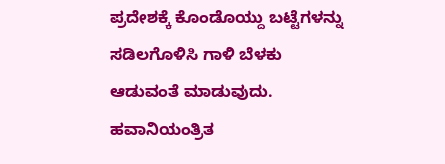ಪ್ರದೇಶಕ್ಕೆ ಕೊಂಡೊಯ್ದು ಬಟ್ಟೆಗಳನ್ನು ಸಡಿಲಗೊಳಿಸಿ ಗಾಳಿ ಬೆಳಕು ಆಡುವಂತೆ ಮಾಡುವುದು. ಹವಾನಿಯಂತ್ರಿತ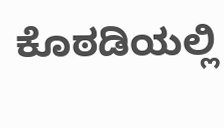ಕೊಠಡಿಯಲ್ಲಿ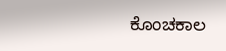ಕೊಂಚಕಾಲ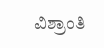ವಿಶ್ರಾಂತಿ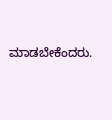ಮಾಡಬೇಕೆಂದರು.